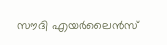സൗദി എയർലൈൻസ്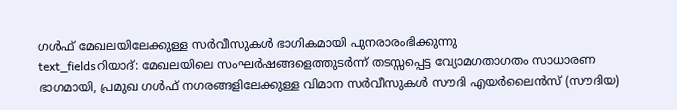ഗൾഫ് മേഖലയിലേക്കുള്ള സർവീസുകൾ ഭാഗികമായി പുനരാരംഭിക്കുന്നു
text_fieldsറിയാദ്: മേഖലയിലെ സംഘർഷങ്ങളെത്തുടർന്ന് തടസ്സപ്പെട്ട വ്യോമഗതാഗതം സാധാരണ ഭാഗമായി, പ്രമുഖ ഗൾഫ് നഗരങ്ങളിലേക്കുള്ള വിമാന സർവീസുകൾ സൗദി എയർലൈൻസ് (സൗദിയ)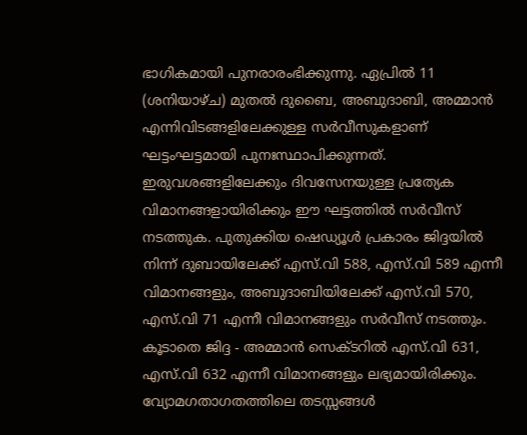ഭാഗികമായി പുനരാരംഭിക്കുന്നു. ഏപ്രിൽ 11 (ശനിയാഴ്ച) മുതൽ ദുബൈ, അബുദാബി, അമ്മാൻ എന്നിവിടങ്ങളിലേക്കുള്ള സർവീസുകളാണ് ഘട്ടംഘട്ടമായി പുനഃസ്ഥാപിക്കുന്നത്.
ഇരുവശങ്ങളിലേക്കും ദിവസേനയുള്ള പ്രത്യേക വിമാനങ്ങളായിരിക്കും ഈ ഘട്ടത്തിൽ സർവീസ് നടത്തുക. പുതുക്കിയ ഷെഡ്യൂൾ പ്രകാരം ജിദ്ദയിൽ നിന്ന് ദുബായിലേക്ക് എസ്.വി 588, എസ്.വി 589 എന്നീ വിമാനങ്ങളും, അബുദാബിയിലേക്ക് എസ്.വി 570, എസ്.വി 71 എന്നീ വിമാനങ്ങളും സർവീസ് നടത്തും. കൂടാതെ ജിദ്ദ - അമ്മാൻ സെക്ടറിൽ എസ്.വി 631, എസ്.വി 632 എന്നീ വിമാനങ്ങളും ലഭ്യമായിരിക്കും.
വ്യോമഗതാഗതത്തിലെ തടസ്സങ്ങൾ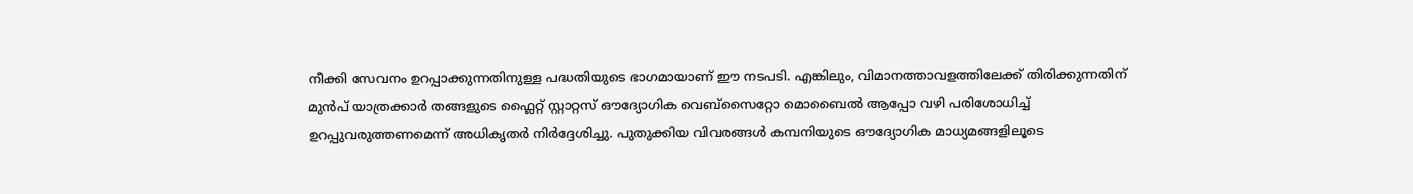നീക്കി സേവനം ഉറപ്പാക്കുന്നതിനുള്ള പദ്ധതിയുടെ ഭാഗമായാണ് ഈ നടപടി. എങ്കിലും, വിമാനത്താവളത്തിലേക്ക് തിരിക്കുന്നതിന് മുൻപ് യാത്രക്കാർ തങ്ങളുടെ ഫ്ലൈറ്റ് സ്റ്റാറ്റസ് ഔദ്യോഗിക വെബ്സൈറ്റോ മൊബൈൽ ആപ്പോ വഴി പരിശോധിച്ച് ഉറപ്പുവരുത്തണമെന്ന് അധികൃതർ നിർദ്ദേശിച്ചു. പുതുക്കിയ വിവരങ്ങൾ കമ്പനിയുടെ ഔദ്യോഗിക മാധ്യമങ്ങളിലൂടെ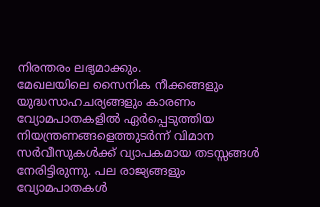നിരന്തരം ലഭ്യമാക്കും.
മേഖലയിലെ സൈനിക നീക്കങ്ങളും യുദ്ധസാഹചര്യങ്ങളും കാരണം വ്യോമപാതകളിൽ ഏർപ്പെടുത്തിയ നിയന്ത്രണങ്ങളെത്തുടർന്ന് വിമാന സർവീസുകൾക്ക് വ്യാപകമായ തടസ്സങ്ങൾ നേരിട്ടിരുന്നു. പല രാജ്യങ്ങളും വ്യോമപാതകൾ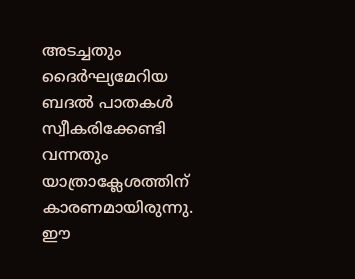അടച്ചതും ദൈർഘ്യമേറിയ ബദൽ പാതകൾ സ്വീകരിക്കേണ്ടി വന്നതും യാത്രാക്ലേശത്തിന് കാരണമായിരുന്നു. ഈ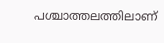പശ്ചാത്തലത്തിലാണ്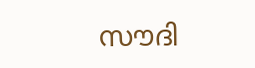സൗദി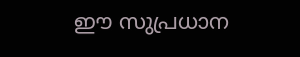ഈ സുപ്രധാന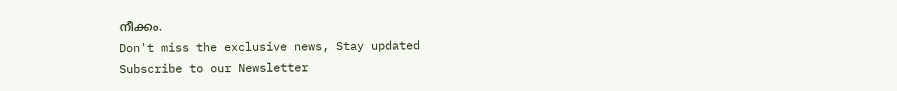നീക്കം.
Don't miss the exclusive news, Stay updated
Subscribe to our Newsletter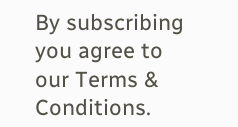By subscribing you agree to our Terms & Conditions.